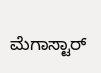ಮೆಗಾಸ್ಟಾರ್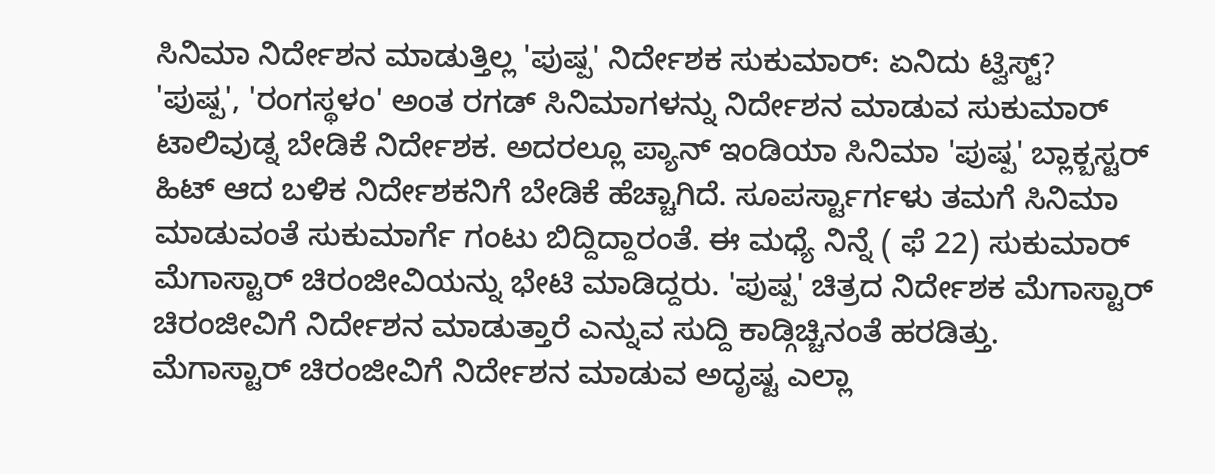ಸಿನಿಮಾ ನಿರ್ದೇಶನ ಮಾಡುತ್ತಿಲ್ಲ 'ಪುಷ್ಪ' ನಿರ್ದೇಶಕ ಸುಕುಮಾರ್: ಏನಿದು ಟ್ವಿಸ್ಟ್?
'ಪುಷ್ಪ', 'ರಂಗಸ್ಥಳಂ' ಅಂತ ರಗಡ್ ಸಿನಿಮಾಗಳನ್ನು ನಿರ್ದೇಶನ ಮಾಡುವ ಸುಕುಮಾರ್ ಟಾಲಿವುಡ್ನ ಬೇಡಿಕೆ ನಿರ್ದೇಶಕ. ಅದರಲ್ಲೂ ಪ್ಯಾನ್ ಇಂಡಿಯಾ ಸಿನಿಮಾ 'ಪುಷ್ಪ' ಬ್ಲಾಕ್ಬಸ್ಟರ್ ಹಿಟ್ ಆದ ಬಳಿಕ ನಿರ್ದೇಶಕನಿಗೆ ಬೇಡಿಕೆ ಹೆಚ್ಚಾಗಿದೆ. ಸೂಪರ್ಸ್ಟಾರ್ಗಳು ತಮಗೆ ಸಿನಿಮಾ ಮಾಡುವಂತೆ ಸುಕುಮಾರ್ಗೆ ಗಂಟು ಬಿದ್ದಿದ್ದಾರಂತೆ. ಈ ಮಧ್ಯೆ ನಿನ್ನೆ ( ಫೆ 22) ಸುಕುಮಾರ್ ಮೆಗಾಸ್ಟಾರ್ ಚಿರಂಜೀವಿಯನ್ನು ಭೇಟಿ ಮಾಡಿದ್ದರು. 'ಪುಷ್ಪ' ಚಿತ್ರದ ನಿರ್ದೇಶಕ ಮೆಗಾಸ್ಟಾರ್ ಚಿರಂಜೀವಿಗೆ ನಿರ್ದೇಶನ ಮಾಡುತ್ತಾರೆ ಎನ್ನುವ ಸುದ್ದಿ ಕಾಡ್ಗಿಚ್ಚಿನಂತೆ ಹರಡಿತ್ತು.
ಮೆಗಾಸ್ಟಾರ್ ಚಿರಂಜೀವಿಗೆ ನಿರ್ದೇಶನ ಮಾಡುವ ಅದೃಷ್ಟ ಎಲ್ಲಾ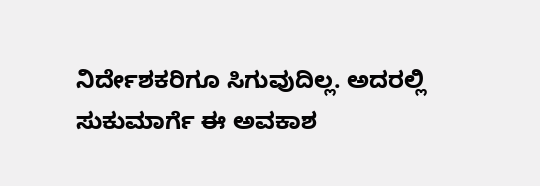ನಿರ್ದೇಶಕರಿಗೂ ಸಿಗುವುದಿಲ್ಲ. ಅದರಲ್ಲಿ ಸುಕುಮಾರ್ಗೆ ಈ ಅವಕಾಶ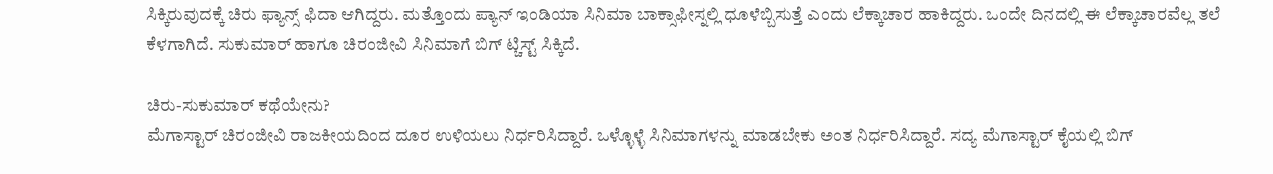ಸಿಕ್ಕಿರುವುದಕ್ಕೆ ಚಿರು ಫ್ಯಾನ್ಸ್ ಫಿದಾ ಆಗಿದ್ದರು. ಮತ್ತೊಂದು ಪ್ಯಾನ್ ಇಂಡಿಯಾ ಸಿನಿಮಾ ಬಾಕ್ಸಾಫೀಸ್ನಲ್ಲಿ ಧೂಳೆಬ್ಬಿಸುತ್ತೆ ಎಂದು ಲೆಕ್ಕಾಚಾರ ಹಾಕಿದ್ದರು. ಒಂದೇ ದಿನದಲ್ಲಿ ಈ ಲೆಕ್ಕಾಚಾರವೆಲ್ಲ ತಲೆ ಕೆಳಗಾಗಿದೆ. ಸುಕುಮಾರ್ ಹಾಗೂ ಚಿರಂಜೀವಿ ಸಿನಿಮಾಗೆ ಬಿಗ್ ಟ್ಚಿಸ್ಟ್ ಸಿಕ್ಕಿದೆ.

ಚಿರು-ಸುಕುಮಾರ್ ಕಥೆಯೇನು?
ಮೆಗಾಸ್ಟಾರ್ ಚಿರಂಜೀವಿ ರಾಜಕೀಯದಿಂದ ದೂರ ಉಳಿಯಲು ನಿರ್ಧರಿಸಿದ್ದಾರೆ. ಒಳ್ಳೊಳ್ಳೆ ಸಿನಿಮಾಗಳನ್ನು ಮಾಡಬೇಕು ಅಂತ ನಿರ್ಧರಿಸಿದ್ದಾರೆ. ಸದ್ಯ ಮೆಗಾಸ್ಟಾರ್ ಕೈಯಲ್ಲಿ ಬಿಗ್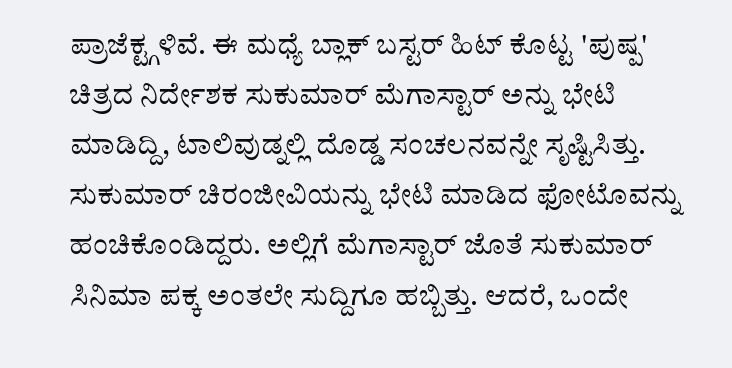ಪ್ರಾಜೆಕ್ಟ್ಗಳಿವೆ. ಈ ಮಧ್ಯೆ ಬ್ಲಾಕ್ ಬಸ್ಟರ್ ಹಿಟ್ ಕೊಟ್ಟ 'ಪುಷ್ಪ' ಚಿತ್ರದ ನಿರ್ದೇಶಕ ಸುಕುಮಾರ್ ಮೆಗಾಸ್ಟಾರ್ ಅನ್ನು ಭೇಟಿ ಮಾಡಿದ್ದಿ, ಟಾಲಿವುಡ್ನಲ್ಲಿ ದೊಡ್ಡ ಸಂಚಲನವನ್ನೇ ಸೃಷ್ಟಿಸಿತ್ತು. ಸುಕುಮಾರ್ ಚಿರಂಜೀವಿಯನ್ನು ಭೇಟಿ ಮಾಡಿದ ಫೋಟೊವನ್ನು ಹಂಚಿಕೊಂಡಿದ್ದರು. ಅಲ್ಲಿಗೆ ಮೆಗಾಸ್ಟಾರ್ ಜೊತೆ ಸುಕುಮಾರ್ ಸಿನಿಮಾ ಪಕ್ಕ ಅಂತಲೇ ಸುದ್ದಿಗೂ ಹಬ್ಬಿತ್ತು. ಆದರೆ, ಒಂದೇ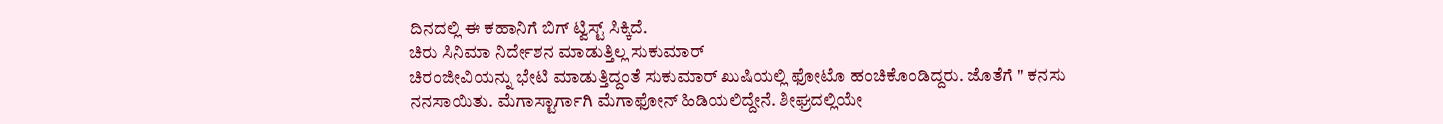ದಿನದಲ್ಲಿ ಈ ಕಹಾನಿಗೆ ಬಿಗ್ ಟ್ವಿಸ್ಟ್ ಸಿಕ್ಕಿದೆ.
ಚಿರು ಸಿನಿಮಾ ನಿರ್ದೇಶನ ಮಾಡುತ್ತಿಲ್ಲ ಸುಕುಮಾರ್
ಚಿರಂಜೀವಿಯನ್ನು ಭೇಟಿ ಮಾಡುತ್ತಿದ್ದಂತೆ ಸುಕುಮಾರ್ ಖುಷಿಯಲ್ಲಿ ಫೋಟೊ ಹಂಚಿಕೊಂಡಿದ್ದರು. ಜೊತೆಗೆ " ಕನಸು ನನಸಾಯಿತು. ಮೆಗಾಸ್ಟಾರ್ಗಾಗಿ ಮೆಗಾಫೋನ್ ಹಿಡಿಯಲಿದ್ದೇನೆ. ಶೀಘ್ರದಲ್ಲಿಯೇ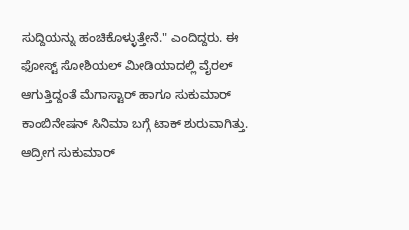ಸುದ್ದಿಯನ್ನು ಹಂಚಿಕೊಳ್ಳುತ್ತೇನೆ." ಎಂದಿದ್ದರು. ಈ ಫೋಸ್ಟ್ ಸೋಶಿಯಲ್ ಮೀಡಿಯಾದಲ್ಲಿ ವೈರಲ್ ಆಗುತ್ತಿದ್ದಂತೆ ಮೆಗಾಸ್ಟಾರ್ ಹಾಗೂ ಸುಕುಮಾರ್ ಕಾಂಬಿನೇಷನ್ ಸಿನಿಮಾ ಬಗ್ಗೆ ಟಾಕ್ ಶುರುವಾಗಿತ್ತು. ಆದ್ರೀಗ ಸುಕುಮಾರ್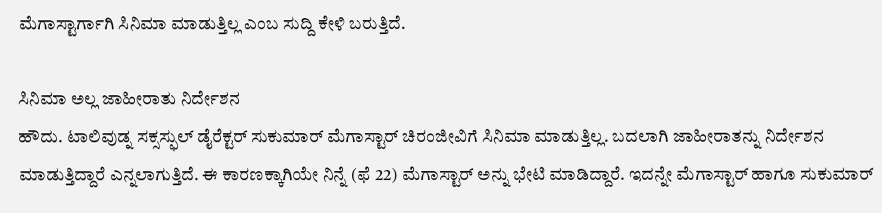ಮೆಗಾಸ್ಟಾರ್ಗಾಗಿ ಸಿನಿಮಾ ಮಾಡುತ್ತಿಲ್ಲ ಎಂಬ ಸುದ್ದಿ ಕೇಳಿ ಬರುತ್ತಿದೆ.

ಸಿನಿಮಾ ಅಲ್ಲ ಜಾಹೀರಾತು ನಿರ್ದೇಶನ
ಹೌದು. ಟಾಲಿವುಡ್ನ ಸಕ್ಸಸ್ಫುಲ್ ಡೈರೆಕ್ಟರ್ ಸುಕುಮಾರ್ ಮೆಗಾಸ್ಟಾರ್ ಚಿರಂಜೀವಿಗೆ ಸಿನಿಮಾ ಮಾಡುತ್ತಿಲ್ಲ. ಬದಲಾಗಿ ಜಾಹೀರಾತನ್ನು ನಿರ್ದೇಶನ ಮಾಡುತ್ತಿದ್ದಾರೆ ಎನ್ನಲಾಗುತ್ತಿದೆ. ಈ ಕಾರಣಕ್ಕಾಗಿಯೇ ನಿನ್ನೆ (ಫೆ 22) ಮೆಗಾಸ್ಟಾರ್ ಅನ್ನು ಭೇಟಿ ಮಾಡಿದ್ದಾರೆ. ಇದನ್ನೇ ಮೆಗಾಸ್ಟಾರ್ ಹಾಗೂ ಸುಕುಮಾರ್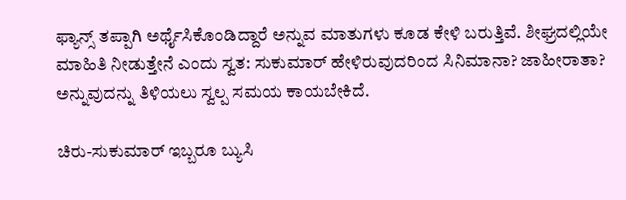ಫ್ಯಾನ್ಸ್ ತಪ್ಪಾಗಿ ಅರ್ಥೈಸಿಕೊಂಡಿದ್ದಾರೆ ಅನ್ನುವ ಮಾತುಗಳು ಕೂಡ ಕೇಳಿ ಬರುತ್ತಿವೆ. ಶೀಘ್ರದಲ್ಲಿಯೇ ಮಾಹಿತಿ ನೀಡುತ್ತೇನೆ ಎಂದು ಸ್ವತ: ಸುಕುಮಾರ್ ಹೇಳಿರುವುದರಿಂದ ಸಿನಿಮಾನಾ? ಜಾಹೀರಾತಾ? ಅನ್ನುವುದನ್ನು ತಿಳಿಯಲು ಸ್ವಲ್ಪ ಸಮಯ ಕಾಯಬೇಕಿದೆ.

ಚಿರು-ಸುಕುಮಾರ್ ಇಬ್ಬರೂ ಬ್ಯುಸಿ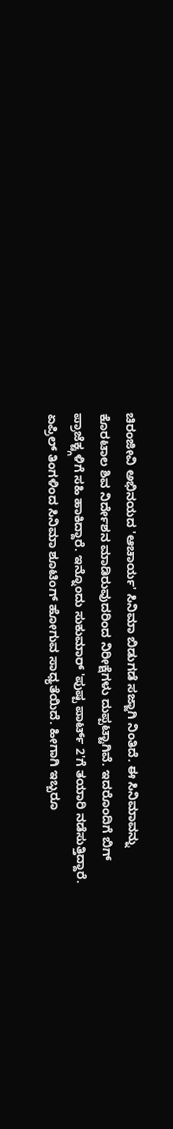ಚಿರಂಜೀವಿ ಅಭಿನಯದ 'ಆಚಾರ್ಯ' ಸಿನಿಮಾ ಬಿಡುಗಡೆ ಸಜ್ಜಾಗಿ ನಿಂತಿದೆ. ಈ ಸಿನಿಮಾವನ್ನು ಕೊರಟಾಲ ಶಿವ ನಿರ್ದೇಶನ ಮಾಡಿರುವುದರಿಂದ ನಿರೀಕ್ಷೆಗಳು ದುಪ್ಪಟ್ಟಾಗಿವೆ. ಇದರೊಂದಿಗೆ ಬಿಗ್ ಪ್ರಾಜೆಕ್ಟ್ಗಳಿಗೆ ಸಹಿ ಹಾಕಿದ್ದಾರೆ. ಇನ್ನೊಂದು ಸುಕುಮಾರ್ 'ಪುಷ್ಪ ಪಾರ್ಟ್ 2'ಗೆ ತಯಾರಿ ನಡೆಸುತ್ತಿದ್ದಾರೆ. ಏಪ್ರಿಲ್ ತಿಂಗಳಿಂದ ಸಿನಿಮಾ ಶೂಟಿಂಗ್ ಹೋಗುವ ಸಾಧ್ಯತೆಯಿದೆ. ಹೀಗಾಗಿ ಇಬ್ಬರೂ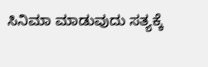ಸಿನಿಮಾ ಮಾಡುವುದು ಸತ್ಯಕ್ಕೆ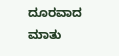ದೂರವಾದ ಮಾತು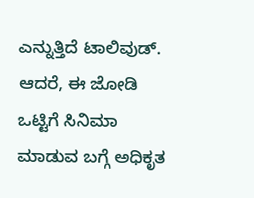ಎನ್ನುತ್ತಿದೆ ಟಾಲಿವುಡ್. ಆದರೆ, ಈ ಜೋಡಿ ಒಟ್ಟಿಗೆ ಸಿನಿಮಾ ಮಾಡುವ ಬಗ್ಗೆ ಅಧಿಕೃತ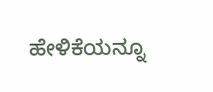ಹೇಳಿಕೆಯನ್ನೂ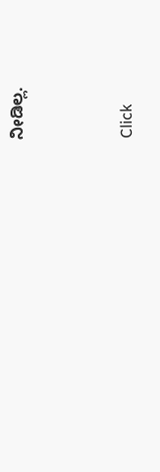ನೀಡಿಲ್ಲ.


Click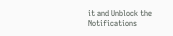it and Unblock the Notifications